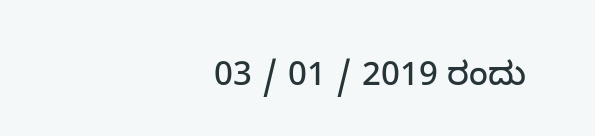03 / 01 / 2019 ರಂದು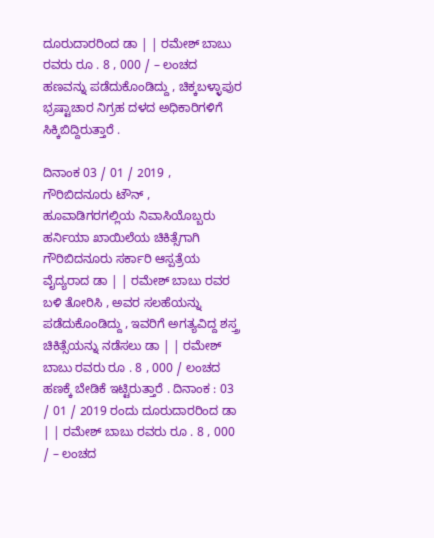ದೂರುದಾರರಿಂದ ಡಾ | | ರಮೇಶ್ ಬಾಬು ರವರು ರೂ . 8 , 000 / – ಲಂಚದ ಹಣವನ್ನು ಪಡೆದುಕೊಂಡಿದ್ದು , ಚಿಕ್ಕಬಳ್ಳಾಪುರ ಭ್ರಷ್ಟಾಚಾರ ನಿಗ್ರಹ ದಳದ ಅಧಿಕಾರಿಗಳಿಗೆ ಸಿಕ್ಕಿಬಿದ್ದಿರುತ್ತಾರೆ .

ದಿನಾಂಕ 03 / 01 / 2019 , ಗೌರಿಬಿದನೂರು ಟೌನ್ , ಹೂವಾಡಿಗರಗಲ್ಲಿಯ ನಿವಾಸಿಯೊಬ್ಬರು ಹರ್ನಿಯಾ ಖಾಯಿಲೆಯ ಚಿಕಿತ್ಸೆಗಾಗಿ ಗೌರಿಬಿದನೂರು ಸರ್ಕಾರಿ ಆಸ್ಪತ್ರೆಯ ವೈದ್ಯರಾದ ಡಾ | | ರಮೇಶ್ ಬಾಬು ರವರ ಬಳಿ ತೋರಿಸಿ , ಅವರ ಸಲಹೆಯನ್ನು ಪಡೆದುಕೊಂಡಿದ್ದು , ಇವರಿಗೆ ಅಗತ್ಯವಿದ್ದ ಶಸ್ತ್ರ ಚಿಕಿತ್ಸೆಯನ್ನು ನಡೆಸಲು ಡಾ | | ರಮೇಶ್ ಬಾಬು ರವರು ರೂ . 8 , 000 / ಲಂಚದ ಹಣಕ್ಕೆ ಬೇಡಿಕೆ ಇಟ್ಟಿರುತ್ತಾರೆ . ದಿನಾಂಕ : 03 / 01 / 2019 ರಂದು ದೂರುದಾರರಿಂದ ಡಾ | | ರಮೇಶ್ ಬಾಬು ರವರು ರೂ . 8 , 000 / – ಲಂಚದ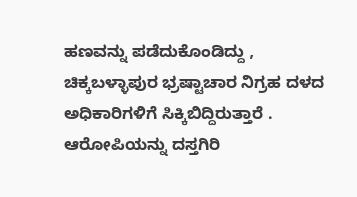ಹಣವನ್ನು ಪಡೆದುಕೊಂಡಿದ್ದು , ಚಿಕ್ಕಬಳ್ಳಾಪುರ ಭ್ರಷ್ಟಾಚಾರ ನಿಗ್ರಹ ದಳದ ಅಧಿಕಾರಿಗಳಿಗೆ ಸಿಕ್ಕಿಬಿದ್ದಿರುತ್ತಾರೆ . ಆರೋಪಿಯನ್ನು ದಸ್ತಗಿರಿ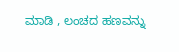ಮಾಡಿ , ಲಂಚದ ಹಣವನ್ನು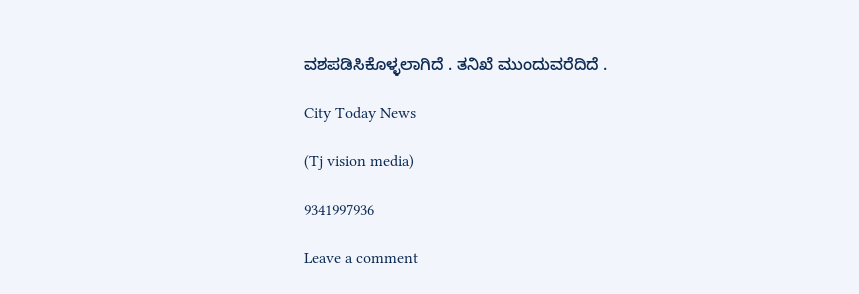ವಶಪಡಿಸಿಕೊಳ್ಳಲಾಗಿದೆ . ತನಿಖೆ ಮುಂದುವರೆದಿದೆ .

City Today News

(Tj vision media)

9341997936

Leave a comment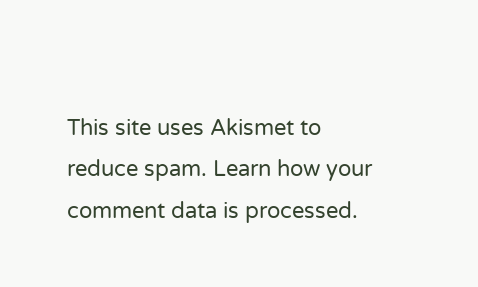This site uses Akismet to reduce spam. Learn how your comment data is processed.